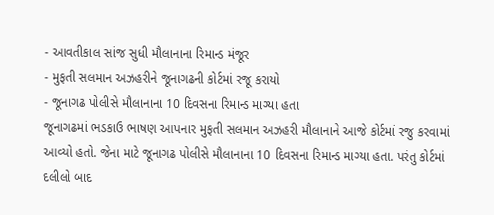- આવતીકાલ સાંજ સુધી મૌલાનાના રિમાન્ડ મંજૂર
- મુફતી સલમાન અઝહરીને જૂનાગઢની કોર્ટમાં રજૂ કરાયો
- જૂનાગઢ પોલીસે મૌલાનાના 10 દિવસના રિમાન્ડ માગ્યા હતા
જૂનાગઢમાં ભડકાઉ ભાષણ આપનાર મુફતી સલમાન અઝહરી મૌલાનાને આજે કોર્ટમાં રજુ કરવામાં આવ્યો હતો. જેના માટે જૂનાગઢ પોલીસે મૌલાનાના 10 દિવસના રિમાન્ડ માગ્યા હતા. પરંતુ કોર્ટમાં દલીલો બાદ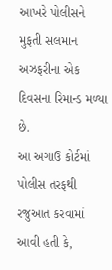આખરે પોલીસને મુફતી સલમાન અઝફરીના એક દિવસના રિમાન્ડ મળ્યા છે.
આ અગાઉ કોર્ટમાં પોલીસ તરફથી રજુઆત કરવામાં આવી હતી કે,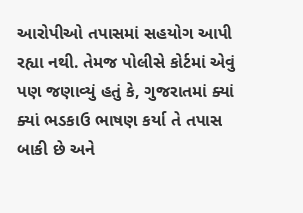આરોપીઓ તપાસમાં સહયોગ આપી રહ્યા નથી. તેમજ પોલીસે કોર્ટમાં એવું પણ જણાવ્યું હતું કે, ગુજરાતમાં ક્યાં ક્યાં ભડકાઉ ભાષણ કર્યા તે તપાસ બાકી છે અને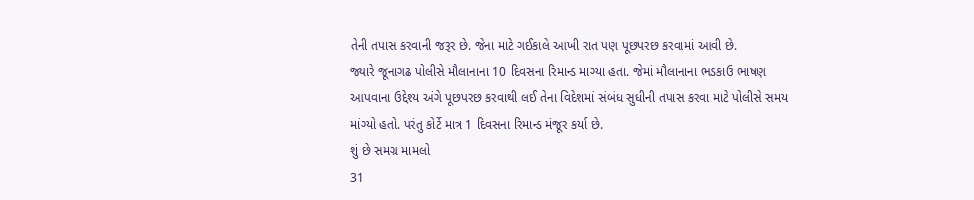તેની તપાસ કરવાની જરૂર છે. જેના માટે ગઈકાલે આખી રાત પણ પૂછપરછ કરવામાં આવી છે.
જ્યારે જૂનાગઢ પોલીસે મૌલાનાના 10 દિવસના રિમાન્ડ માગ્યા હતા. જેમાં મૌલાનાના ભડકાઉ ભાષણ આપવાના ઉદ્દેશ્ય અંગે પૂછપરછ કરવાથી લઈ તેના વિદેશમાં સંબંધ સુધીની તપાસ કરવા માટે પોલીસે સમય માંગ્યો હતો. પરંતુ કોર્ટે માત્ર 1 દિવસના રિમાન્ડ મંજૂર કર્યા છે.
શું છે સમગ્ર મામલો
31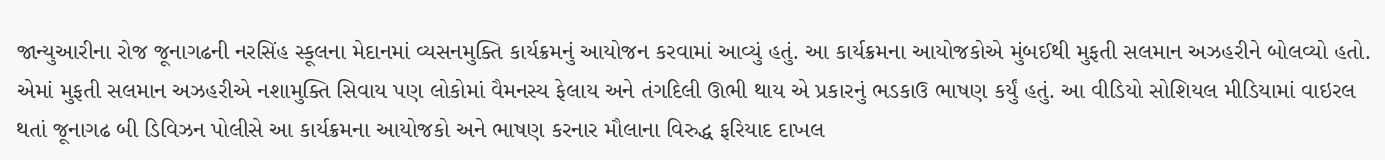જાન્યુઆરીના રોજ જૂનાગઢની નરસિંહ સ્કૂલના મેદાનમાં વ્યસનમુક્તિ કાર્યક્રમનું આયોજન કરવામાં આવ્યું હતું. આ કાર્યક્રમના આયોજકોએ મુંબઈથી મુફતી સલમાન અઝહરીને બોલવ્યો હતો. એમાં મુફતી સલમાન અઝહરીએ નશામુક્તિ સિવાય પણ લોકોમાં વૈમનસ્ય ફેલાય અને તંગદિલી ઊભી થાય એ પ્રકારનું ભડકાઉ ભાષણ કર્યું હતું. આ વીડિયો સોશિયલ મીડિયામાં વાઇરલ થતાં જૂનાગઢ બી ડિવિઝન પોલીસે આ કાર્યક્રમના આયોજકો અને ભાષણ કરનાર મૌલાના વિરુદ્ધ ફરિયાદ દાખલ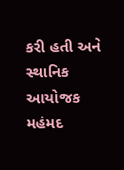કરી હતી અને સ્થાનિક આયોજક મહંમદ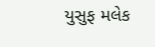યુસુફ મલેક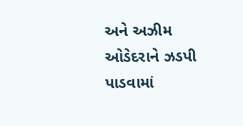અને અઝીમ ઓડેદરાને ઝડપી પાડવામાં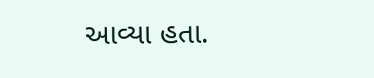આવ્યા હતા.